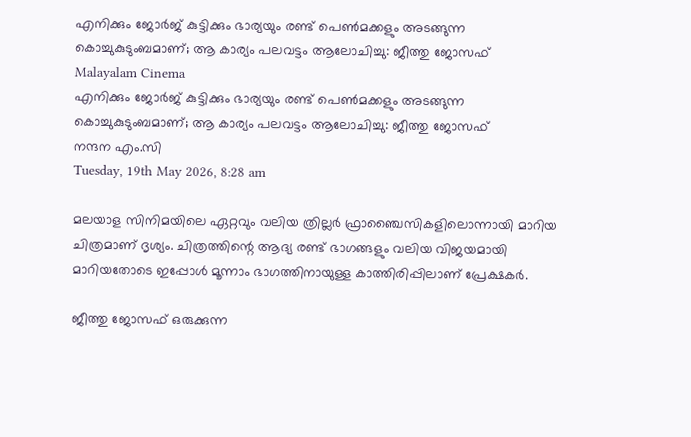എനിക്കും ജോർജ് കുട്ടിക്കും ഭാര്യയും രണ്ട് പെൺമക്കളും അടങ്ങുന്ന കൊച്ചുകുടുംബമാണ്; ആ കാര്യം പലവട്ടം ആലോചിച്ചു: ജീത്തു ജോസഫ്
Malayalam Cinema
എനിക്കും ജോർജ് കുട്ടിക്കും ഭാര്യയും രണ്ട് പെൺമക്കളും അടങ്ങുന്ന കൊച്ചുകുടുംബമാണ്; ആ കാര്യം പലവട്ടം ആലോചിച്ചു: ജീത്തു ജോസഫ്
നന്ദന എം.സി
Tuesday, 19th May 2026, 8:28 am

മലയാള സിനിമയിലെ ഏറ്റവും വലിയ ത്രില്ലർ ഫ്രാഞ്ചൈസികളിലൊന്നായി മാറിയ ചിത്രമാണ് ദൃശ്യം. ചിത്രത്തിന്റെ ആദ്യ രണ്ട് ഭാഗങ്ങളും വലിയ വിജയമായി മാറിയതോടെ ഇപ്പോൾ മൂന്നാം ഭാഗത്തിനായുള്ള കാത്തിരിപ്പിലാണ് പ്രേക്ഷകർ.

ജീത്തു ജോസഫ് ഒരുക്കുന്ന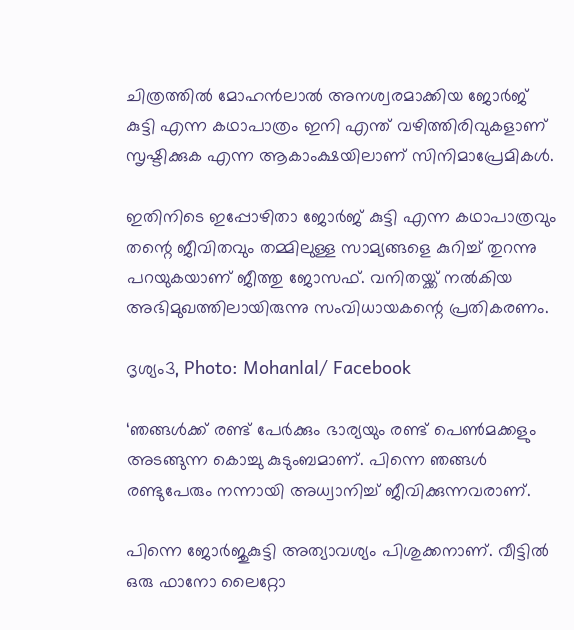ചിത്രത്തിൽ മോഹൻലാൽ അനശ്വരമാക്കിയ ജോർജ് കുട്ടി എന്ന കഥാപാത്രം ഇനി എന്ത് വഴിത്തിരിവുകളാണ് സൃഷ്ടിക്കുക എന്ന ആകാംക്ഷയിലാണ് സിനിമാപ്രേമികൾ.

ഇതിനിടെ ഇപ്പോഴിതാ ജോർജ് കുട്ടി എന്ന കഥാപാത്രവും തന്റെ ജീവിതവും തമ്മിലുള്ള സാമ്യങ്ങളെ കുറിച്ച് തുറന്നു പറയുകയാണ് ജീത്തു ജോസഫ്. വനിതയ്ക്ക് നൽകിയ അഭിമുഖത്തിലായിരുന്നു സംവിധായകന്റെ പ്രതികരണം.

ദൃശ്യം3, Photo: Mohanlal/ Facebook

‘ഞങ്ങൾക്ക് രണ്ട് പേർക്കും ഭാര്യയും രണ്ട് പെൺമക്കളും അടങ്ങുന്ന കൊച്ചു കുടുംബമാണ്. പിന്നെ ഞങ്ങൾ രണ്ടുപേരും നന്നായി അധ്വാനിച്ച് ജീവിക്കുന്നവരാണ്.

പിന്നെ ജോർജുകുട്ടി അത്യാവശ്യം പിശുക്കനാണ്. വീട്ടിൽ ഒരു ഫാനോ ലൈറ്റോ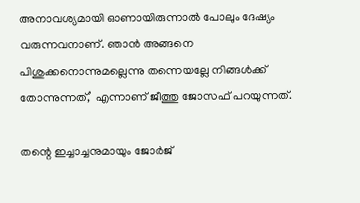അനാവശ്യമായി ഓണായിരുന്നാൽ പോലും ദേഷ്യം വരുന്നവനാണ്. ഞാൻ അങ്ങനെ പിശുക്കനൊന്നുമല്ലെന്നു തന്നെയല്ലേ നിങ്ങൾക്ക്‌ തോന്നുന്നത്,’ എന്നാണ് ജീത്തു ജോസഫ് പറയുന്നത്.

തന്റെ ഇച്ചാച്ചനുമായും ജോർജ്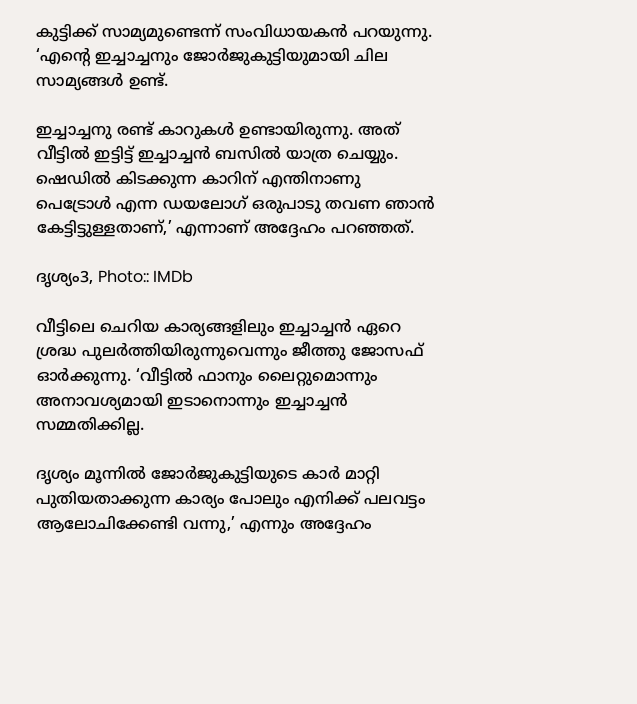കുട്ടിക്ക് സാമ്യമുണ്ടെന്ന് സംവിധായകൻ പറയുന്നു. ‘എന്റെ ഇച്ചാച്ചനും ജോർജുകുട്ടിയുമായി ചില സാമ്യങ്ങൾ ഉണ്ട്.

ഇച്ചാച്ചനു രണ്ട് കാറുകൾ ഉണ്ടായിരുന്നു. അത് വീട്ടിൽ ഇട്ടിട്ട് ഇച്ചാച്ചൻ ബസിൽ യാത്ര ചെയ്യും. ഷെഡിൽ കിടക്കുന്ന കാറിന് എന്തിനാണു പെട്രോൾ എന്ന ഡയലോഗ് ഒരുപാടു തവണ ഞാൻ കേട്ടിട്ടുള്ളതാണ്,’ എന്നാണ് അദ്ദേഹം പറഞ്ഞത്.

ദൃശ്യം3, Photo:: IMDb

വീട്ടിലെ ചെറിയ കാര്യങ്ങളിലും ഇച്ചാച്ചൻ ഏറെ ശ്രദ്ധ പുലർത്തിയിരുന്നുവെന്നും ജീത്തു ജോസഫ് ഓർക്കുന്നു. ‘വീട്ടിൽ ഫാനും ലൈറ്റുമൊന്നും അനാവശ്യമായി ഇടാനൊന്നും ഇച്ചാച്ചൻ സമ്മതിക്കില്ല.

ദൃശ്യം മൂന്നിൽ ജോർജുകുട്ടിയുടെ കാർ മാറ്റി പുതിയതാക്കുന്ന കാര്യം പോലും എനിക്ക് പലവട്ടം ആലോചിക്കേണ്ടി വന്നു,’ എന്നും അദ്ദേഹം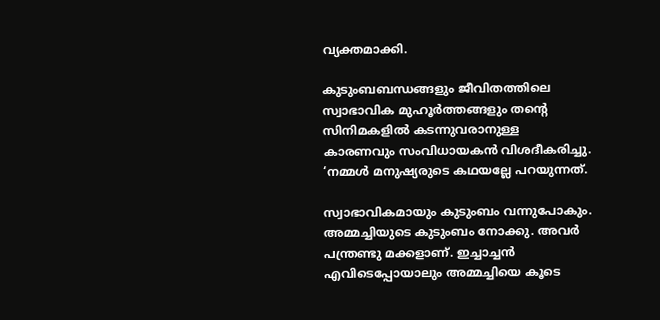വ്യക്തമാക്കി.

കുടുംബബന്ധങ്ങളും ജീവിതത്തിലെ സ്വാഭാവിക മുഹൂർത്തങ്ങളും തന്റെ സിനിമകളിൽ കടന്നുവരാനുള്ള കാരണവും സംവിധായകൻ വിശദീകരിച്ചു. ‘നമ്മൾ മനുഷ്യരുടെ കഥയല്ലേ പറയുന്നത്.

സ്വാഭാവികമായും കുടുംബം വന്നുപോകും. അമ്മച്ചിയുടെ കുടുംബം നോക്കു. അവർ പന്ത്രണ്ടു മക്കളാണ്. ഇച്ചാച്ചൻ എവിടെപ്പോയാലും അമ്മച്ചിയെ കൂടെ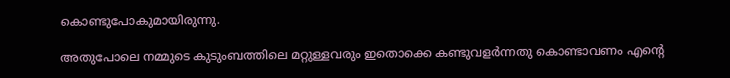കൊണ്ടുപോകുമായിരുന്നു.

അതുപോലെ നമ്മുടെ കുടുംബത്തിലെ മറ്റുള്ളവരും ഇതൊക്കെ കണ്ടുവളർന്നതു കൊണ്ടാവണം എൻ്റെ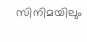സിനിമയിലും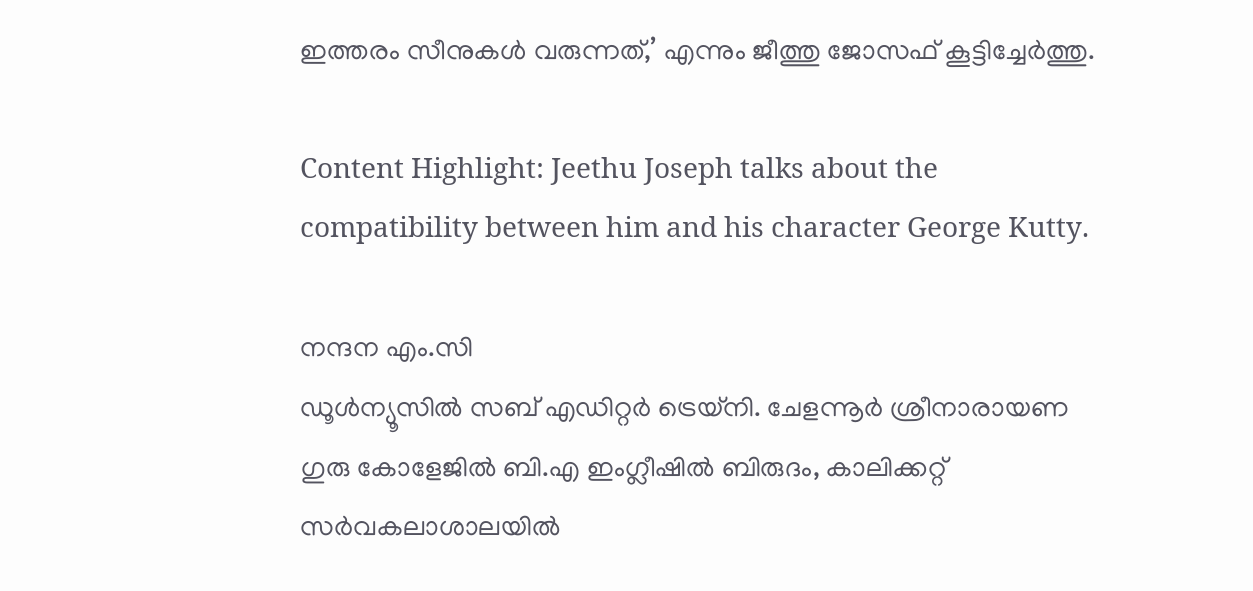ഇത്തരം സീനുകൾ വരുന്നത്,’ എന്നും ജീത്തു ജോസഫ് കൂട്ടിച്ചേർത്തു.

Content Highlight: Jeethu Joseph talks about the compatibility between him and his character George Kutty.

നന്ദന എം.സി
ഡൂള്‍ന്യൂസില്‍ സബ് എഡിറ്റര്‍ ട്രെയ്‌നി. ചേളന്നൂര്‍ ശ്രീനാരായണ ഗുരു കോളേജില്‍ ബി.എ ഇംഗ്ലീഷില്‍ ബിരുദം, കാലിക്കറ്റ് സര്‍വകലാശാലയില്‍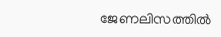ജേണലിസത്തില്‍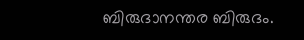ബിരുദാനന്തര ബിരുദം.